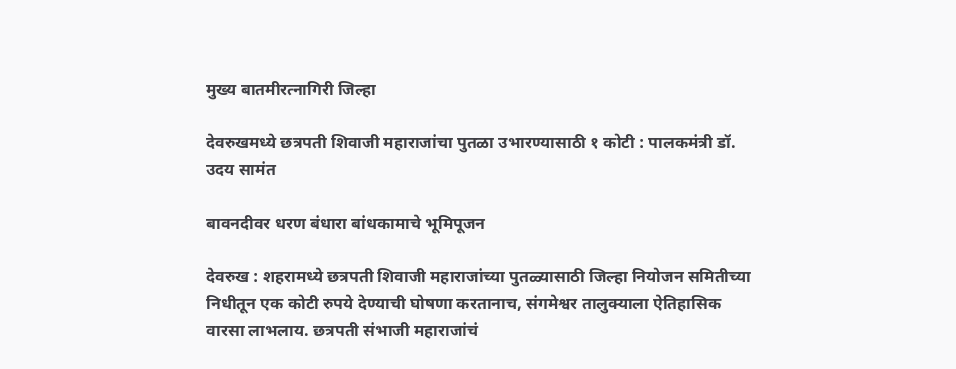मुख्य बातमीरत्नागिरी जिल्हा

देवरुखमध्ये छत्रपती शिवाजी महाराजांचा पुतळा उभारण्यासाठी १ कोटी : पालकमंत्री डॉ. उदय सामंत

बावनदीवर धरण बंधारा बांधकामाचे भूमिपूजन

देवरुख : शहरामध्ये छत्रपती शिवाजी महाराजांच्या पुतळ्यासाठी जिल्हा नियोजन समितीच्या निधीतून एक कोटी रुपये देण्याची घोषणा करतानाच, संगमेश्वर तालुक्याला ऐतिहासिक वारसा लाभलाय. छत्रपती संभाजी महाराजांचं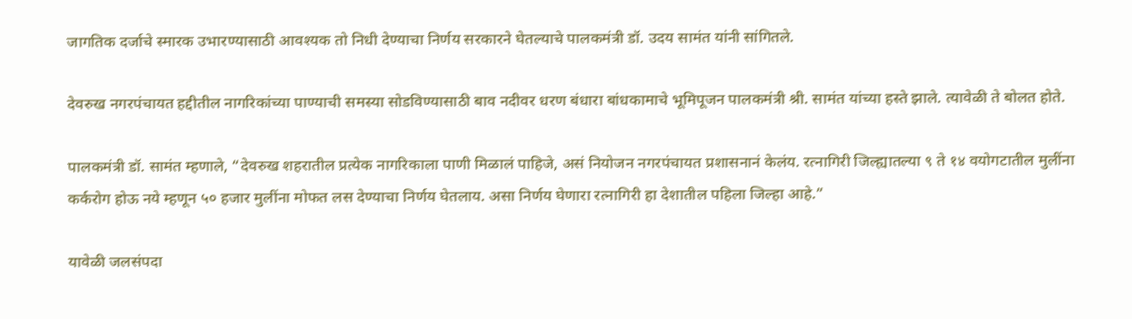जागतिक दर्जाचे स्मारक उभारण्यासाठी आवश्यक तो निधी देण्याचा निर्णय सरकारने घेतल्याचे पालकमंत्री डॉ. उदय सामंत यांनी सांगितले.

देवरुख नगरपंचायत हद्दीतील नागरिकांच्या पाण्याची समस्या सोडविण्यासाठी बाव नदीवर धरण बंधारा बांधकामाचे भूमिपूजन पालकमंत्री श्री. सामंत यांच्या हस्ते झाले. त्यावेळी ते बोलत होते.

पालकमंत्री डॉ. सामंत म्हणाले, “देवरुख शहरातील प्रत्येक नागरिकाला पाणी मिळालं पाहिजे, असं नियोजन नगरपंचायत प्रशासनानं केलंय. रत्नागिरी जिल्ह्यातल्या ९ ते १४ वयोगटातील मुलींना कर्करोग होऊ नये म्हणून ५० हजार मुलींना मोफत लस देण्याचा निर्णय घेतलाय. असा निर्णय घेणारा रत्नागिरी हा देशातील पहिला जिल्हा आहे.”

यावेळी जलसंपदा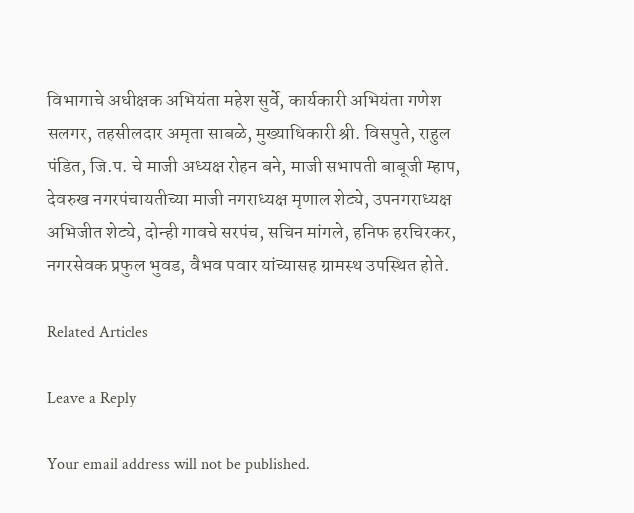विभागाचे अधीक्षक अभियंता महेश सुर्वे, कार्यकारी अभियंता गणेश सलगर, तहसीलदार अमृता साबळे, मुख्याधिकारी श्री. विसपुते, राहुल पंडित, जि.प. चे माजी अध्यक्ष रोहन बने, माजी सभापती बाबूजी म्हाप, देवरुख नगरपंचायतीच्या माजी नगराध्यक्ष मृणाल शेट्ये, उपनगराध्यक्ष अभिजीत शेट्ये, दोन्ही गावचे सरपंच, सचिन मांगले, हनिफ हरचिरकर, नगरसेवक प्रफुल भुवड, वैभव पवार यांच्यासह ग्रामस्थ उपस्थित होते.

Related Articles

Leave a Reply

Your email address will not be published.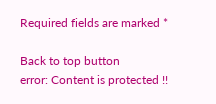Required fields are marked *

Back to top button
error: Content is protected !!